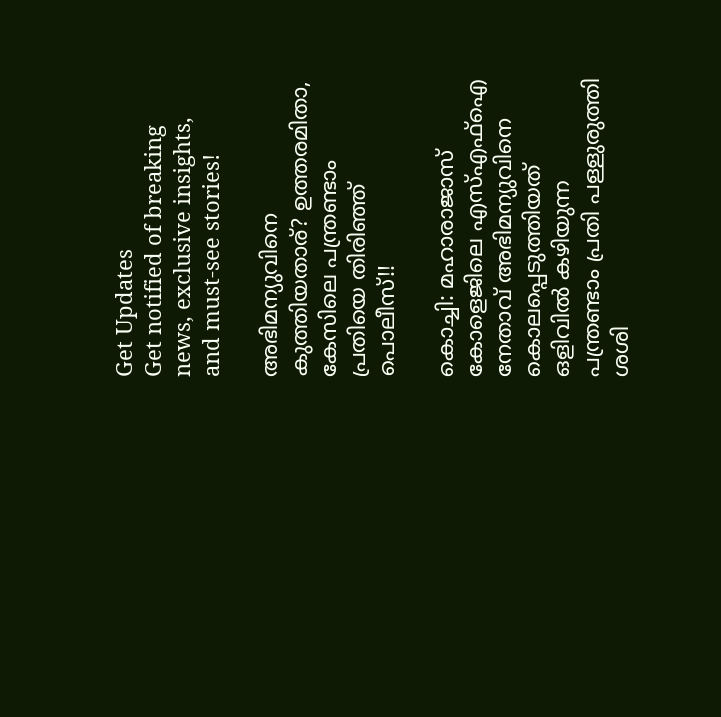Get Updates
Get notified of breaking news, exclusive insights, and must-see stories!

അഭിമന്യുവിനെ കുത്തിയതാര്? ഉത്തരമിതാ, കേസിലെ പന്ത്രണ്ടാം പ്രതിയെ തിരിഞ്ഞ് പൊലീസ്!!

കൊച്ചി: മഹാരാജാസ് കോളെജിലെ എസ്എഫ്ഐ നേതാവ് അഭിമന്യുവി‌നെ കൊലപ്പെടുത്തിയത് ഒളിവിൽ കഴിയുന്ന പന്ത്രണ്ടാം പ്രതി പള്ളുരുത്തി ശശി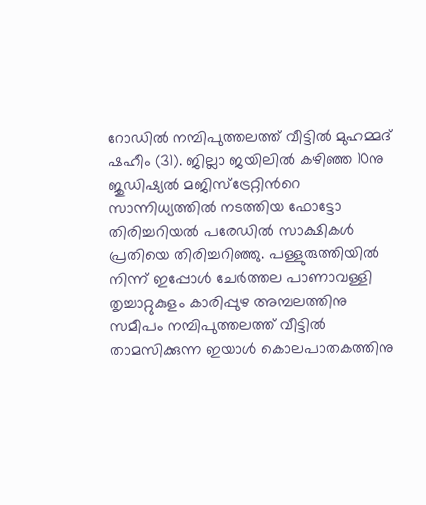റോഡിൽ നമ്പിപുത്തലത്ത് വീട്ടിൽ മുഹമ്മദ് ഷഹീം (31). ജില്ലാ ജയിലിൽ കഴിഞ്ഞ 10നു ജുഡിഷ്യൽ മജിസ്ട്രേറ്റിന്‍റെ സാന്നിധ്യത്തിൽ നടത്തിയ ഫോട്ടോ തിരിച്ചറിയൽ പരേഡിൽ സാക്ഷികൾ പ്രതിയെ തിരിച്ചറിഞ്ഞു. പള്ളുരുത്തിയിൽ നിന്ന് ഇപ്പോൾ ചേർത്തല പാണാവള്ളി തൃച്ചാറ്റുകുളം കാരിപ്പുഴ അമ്പലത്തിനു സമീപം നമ്പിപുത്തലത്ത് വീട്ടിൽ താമസിക്കുന്ന ഇയാൾ കൊലപാതകത്തിനു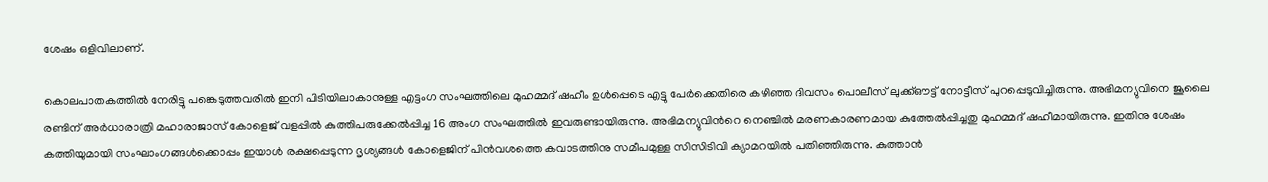ശേഷം ഒളിവിലാണ്.

കൊലപാതകത്തിൽ നേരിട്ടു പങ്കെടുത്തവരിൽ ഇനി പിടിയിലാകാനുള്ള എട്ടംഗ സംഘത്തിലെ മുഹമ്മദ് ഷഹീം ഉൾപ്പെടെ എട്ടു പേർക്കെതിരെ കഴിഞ്ഞ ദിവസം പൊലീസ് ലുക്ക്ഔട്ട് നോട്ടീസ് പുറപ്പെടുവിച്ചിരുന്നു. അഭിമന്യുവിനെ‌ ജൂലൈ രണ്ടിന് അർധാരാത്രി മഹാരാജാസ് കോളെജ് വളപ്പിൽ കുത്തിപരുക്കേൽപ്പിച്ച 16 അംഗ സംഘത്തിൽ ഇവരുണ്ടായിരുന്നു. അഭിമന്യുവിന്‍റെ നെഞ്ചിൽ മരണകാരണമാ‍യ കുത്തേൽപ്പിച്ചതു മുഹമ്മദ് ഷഹീമായിരുന്നു. ഇതിനു ശേഷം കത്തിയുമായി സംഘാംഗങ്ങൾക്കൊപ്പം ഇയാൾ രക്ഷപ്പെടുന്ന ദൃശ്യങ്ങൾ കോളെജിന് പിൻവശത്തെ കവാടത്തിനു സമീപമുള്ള സിസിടിവി ക്യാമറയിൽ പതിഞ്ഞിരുന്നു. കുത്താൻ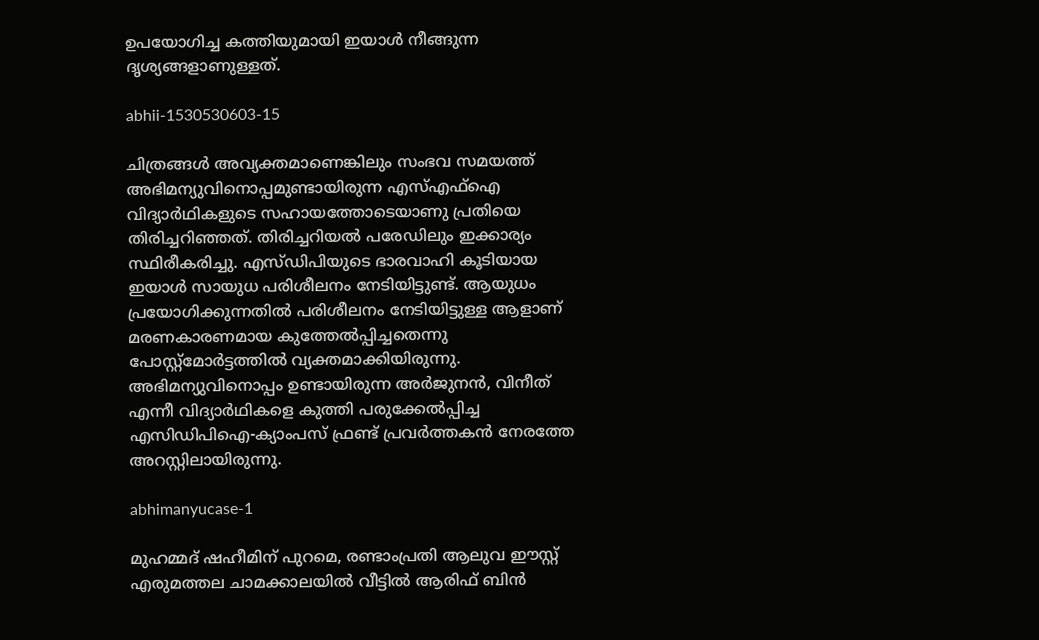ഉപയോഗിച്ച കത്തിയുമായി ഇയാൾ നീങ്ങുന്ന ദൃശ്യങ്ങളാണുള്ളത്.

abhii-1530530603-15

ചിത്രങ്ങൾ അവ്യക്തമാണെങ്കിലും സംഭവ സമയത്ത് അഭിമന്യുവിനൊപ്പമുണ്ടായിരുന്ന എസ്എഫ്ഐ വിദ്യാർഥികളുടെ സഹായത്തോടെയാണു പ്രതിയെ തിരിച്ചറിഞ്ഞത്. തിരിച്ചറിയൽ പരേഡിലും ഇക്കാര്യം സ്ഥിരീകരിച്ചു. എസ്ഡിപിയുടെ ഭാരവാഹി കൂടിയായ ഇയാൾ സായുധ പരിശീലനം നേടിയിട്ടുണ്ട്. ആയുധം പ്രയോഗിക്കുന്നതിൽ പരിശീലനം നേടിയിട്ടുള്ള ആളാണ് മരണകാരണമായ കുത്തേൽപ്പിച്ചതെന്നു പോസ്റ്റ്മോർട്ടത്തിൽ വ്യക്തമാക്കിയിരുന്നു. അഭിമന്യുവിനൊപ്പം ഉണ്ടായിരുന്ന അർജുനൻ, വിനീത് എന്നീ വിദ്യാർഥികളെ കുത്തി പരുക്കേൽപ്പിച്ച എസിഡിപിഐ-ക്യാംപസ് ഫ്രണ്ട് പ്രവർത്തകൻ നേരത്തേ അറസ്റ്റിലായിരുന്നു‌.

abhimanyucase-1

മുഹമ്മദ് ഷഹീമിന് പുറമെ, രണ്ടാംപ്രതി ആലുവ ഈസ്റ്റ് എരുമത്തല ചാമക്കാലയിൽ വീട്ടിൽ ആരിഫ് ബിൻ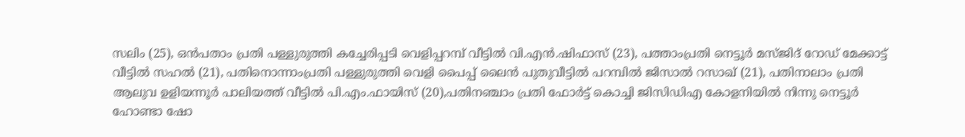സലിം (25), ഒൻപതാം പ്രതി പള്ളുരുത്തി കച്ചേരിപ്പടി വെളിപ്പറമ്പ് വീട്ടിൽ വി.എൻ.ഷിഫാസ് (23), പത്താംപ്രതി നെട്ടൂർ മസ്ജിദ് റോഡ് മേക്കാട്ട് വീട്ടിൽ സഹൽ (21), പതിനൊന്നാംപ്രതി പള്ളുരുത്തി വെളി പൈപ്പ് ലൈൻ പുതുവീട്ടിൽ പറമ്പിൽ ജിസാൽ റസാഖ് (21), പതിനാലാം പ്രതി ആലുവ ഉളിയന്നൂർ പാലിയത്ത് വീട്ടിൽ പി.എം.ഫായിസ് (20),പതിനഞ്ചാം പ്രതി ഫോർട്ട് കൊച്ചി ജിസിഡിഎ കോളനിയിൽ നിന്നു നെട്ടൂർ ഹോണ്ടാ ഷോ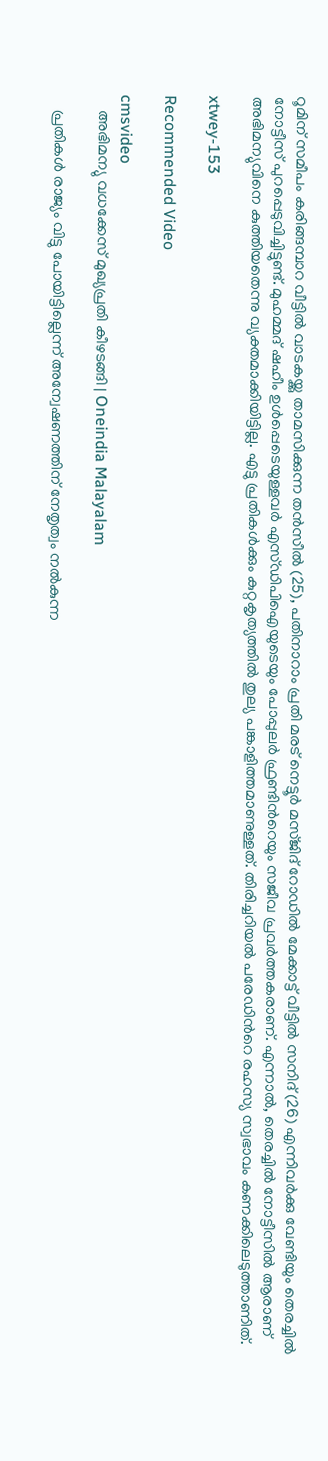റൂമിന് സമീപം കരിങ്ങമ്പാറ വീട്ടിൽ വാടകയ്ക്കു താമസിക്കുന്ന തൻസീൽ (25), പതിനാറാം പ്രതി മരട് നെട്ടൂർ മസ്ജിദ് റോഡിൽ മേക്കാട്ട് വീട്ടിൽ സനിദ് (26) എന്നിവർക്കു വേണ്ടിയും തെരച്ചിൽ നോട്ടീസ് പുറപ്പെടുവിച്ചിട്ടുണ്ട്. മുഹമ്മദ് ഷഹീം ഉൾപ്പെടെയുള്ളവർ എസ്ഡിപിഐയുടെയും പോപ്പുലർ ‌ഫ്രണ്ടിന്‍റെയും സജീവ പ്രവർത്തകരാണ്. എന്നാൽ, തെരച്ചിൽ നോട്ടീസിൽ ആരാണ് അഭിമന്യുവിനെ കുത്തിയതെന്നു വ്യക്തമാക്കിയിട്ടില്ല. എട്ടു പ്രതികൾക്കും കുറ്റകൃത്യത്തിൽ തുല്യ പങ്കാളിത്തമാണുള്ളത്. തിരിച്ചറിയൽ പരേഡിന്‍റെ രഹസ്യ സ്വഭാവം കണക്കിലെടുത്താണിത്.

xtwey-153

Recommended Video

cmsvideo
    അഭിമന്യു വധക്കേസ് മുഖ്യപ്രതി കീഴടങ്ങി | Oneindia Malayalam

    പ്രതികൾ രാജ്യം വിട്ടു പോയിട്ടില്ലെന്ന് അന്വേഷണത്തിന് നേതൃത്വം നൽകുന്ന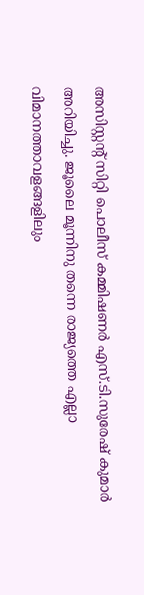അസിസ്റ്റന്‍റ് സിറ്റി പൊലീസ് കമ്മിഷണർ എസ്.ടി.സുരേഷ് കുമാർ അറിയിച്ചു. ജൂലൈ മൂന്നിനു തന്നെ രാജ്യത്തെ എല്ലാ വിമാനത്താവളങ്ങളിലും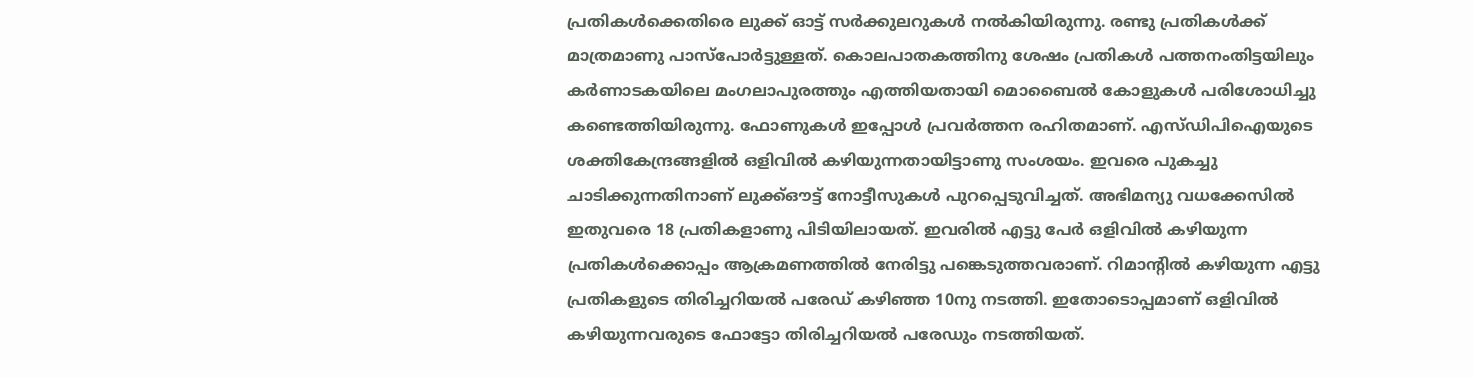പ്രതികൾക്കെതിരെ ലുക്ക് ഓട്ട് സർക്കുലറുകൾ നൽകിയിരുന്നു. രണ്ടു പ്രതികൾക്ക് മാത്രമാണു പാസ്പോർട്ടുള്ളത്. കൊലപാതകത്തിനു ശേഷം പ്രതികൾ പത്തനംതിട്ടയിലും കർണാടകയിലെ മംഗലാപുരത്തും എത്തിയതായി മൊബൈൽ കോളുകൾ പരിശോധിച്ചു കണ്ടെത്തിയിരുന്നു. ഫോണുകൾ ഇപ്പോൾ പ്രവർത്തന രഹിതമാണ്. എസ്ഡിപിഐയുടെ ശക്തികേന്ദ്രങ്ങളിൽ ഒളിവിൽ കഴിയുന്നതായിട്ടാണു സംശയം. ഇവരെ പുകച്ചു ചാടിക്കുന്നതിനാണ് ലുക്ക്ഔട്ട് നോട്ടീസുകൾ പുറപ്പെടുവിച്ചത്. അഭിമന്യു വധക്കേസിൽ ഇതുവരെ 18 പ്രതികളാണു പിടിയിലായത്. ഇവരിൽ എട്ടു പേർ ഒളിവിൽ കഴിയുന്ന പ്രതികൾക്കൊപ്പം ആക്രമണത്തിൽ നേരിട്ടു പങ്കെടുത്തവരാണ്. റിമാന്‍റിൽ കഴിയുന്ന എട്ടു പ്രതികളുടെ തിരിച്ചറിയൽ പ‌രേഡ് കഴിഞ്ഞ 10നു നടത്തി. ഇതോടൊപ്പമാണ് ഒളിവിൽ കഴിയുന്നവരുടെ ഫോട്ടോ തിരിച്ചറിയൽ പരേഡും നടത്തിയത്.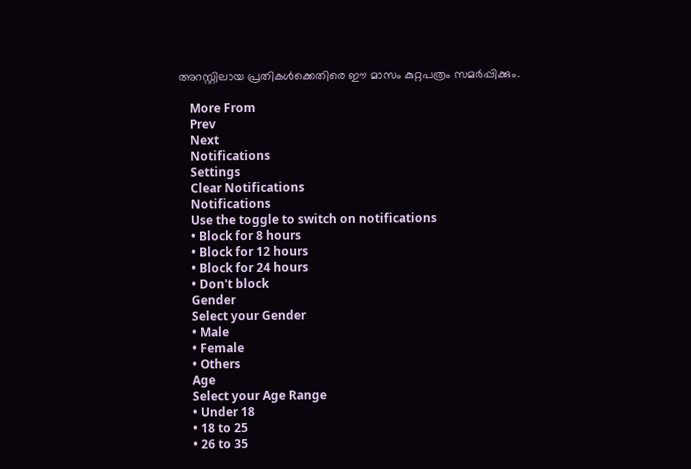അറസ്റ്റിലായ പ്രതികൾക്കെതിരെ ഈ മാസം കുറ്റപത്രം സമർപ്പിക്കും.

    More From
    Prev
    Next
    Notifications
    Settings
    Clear Notifications
    Notifications
    Use the toggle to switch on notifications
    • Block for 8 hours
    • Block for 12 hours
    • Block for 24 hours
    • Don't block
    Gender
    Select your Gender
    • Male
    • Female
    • Others
    Age
    Select your Age Range
    • Under 18
    • 18 to 25
    • 26 to 35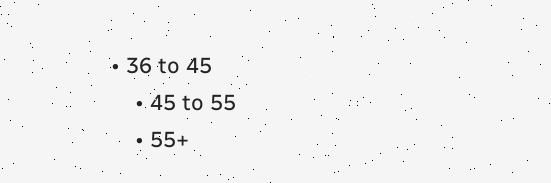• 36 to 45
    • 45 to 55
    • 55+